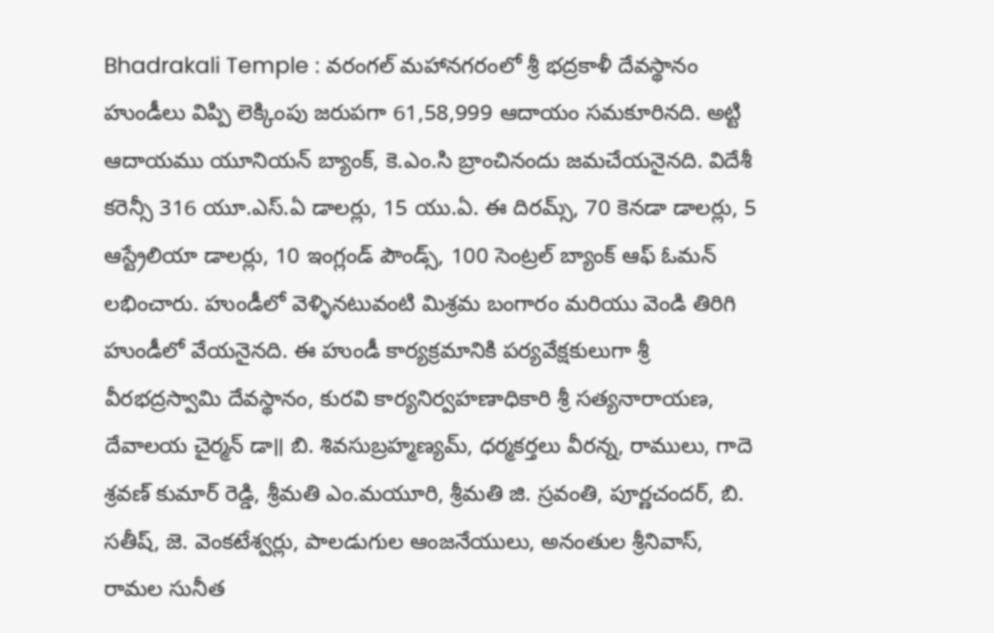Bhadrakali Temple : వరంగల్ మహానగరంలో శ్రీ భద్రకాళీ దేవస్థానం హుండీలు విప్పి లెక్కింపు జరుపగా 61,58,999 ఆదాయం సమకూరినది. అట్టి ఆదాయము యూనియన్ బ్యాంక్, కె.ఎం.సి బ్రాంచినందు జమచేయనైనది. విదేశీ కరెన్సీ 316 యూ.ఎస్.ఏ డాలర్లు, 15 యు.ఏ. ఈ దిరమ్స్, 70 కెనడా డాలర్లు, 5 ఆస్ట్రేలియా డాలర్లు, 10 ఇంగ్లండ్ పౌండ్స్, 100 సెంట్రల్ బ్యాంక్ ఆఫ్ ఓమన్ లభించారు. హుండీలో వెళ్ళినటువంటి మిశ్రమ బంగారం మరియు వెండి తిరిగి హుండీలో వేయనైనది. ఈ హుండీ కార్యక్రమానికి పర్యవేక్షకులుగా శ్రీ వీరభద్రస్వామి దేవస్థానం, కురవి కార్యనిర్వహణాధికారి శ్రీ సత్యనారాయణ, దేవాలయ చైర్మన్ డా॥ బి. శివసుబ్రహ్మణ్యమ్, ధర్మకర్తలు వీరన్న, రాములు, గాదె శ్రవణ్ కుమార్ రెడ్డి, శ్రీమతి ఎం.మయూరి, శ్రీమతి జి. స్రవంతి, పూర్ణచందర్, బి. సతీష్, జె. వెంకటేశ్వర్లు, పాలడుగుల ఆంజనేయులు, అనంతుల శ్రీనివాస్, రామల సునీత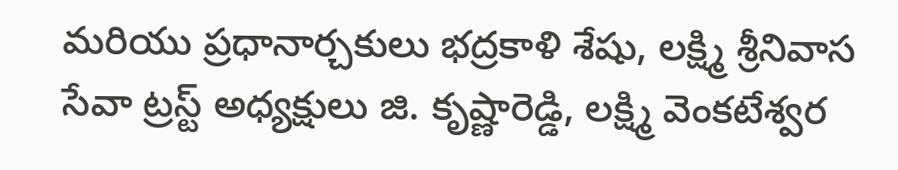మరియు ప్రధానార్చకులు భద్రకాళి శేషు, లక్ష్మి శ్రీనివాస సేవా ట్రస్ట్ అధ్యక్షులు జి. కృష్ణారెడ్డి, లక్ష్మి వెంకటేశ్వర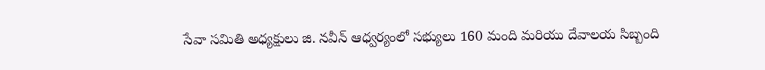సేవా సమితి అధ్యక్షులు జి. నవీన్ ఆధ్వర్యంలో సభ్యులు 160 మంది మరియు దేవాలయ సిబ్బంది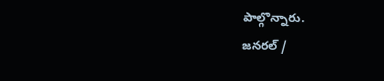పాల్గొన్నారు.
జనరల్ /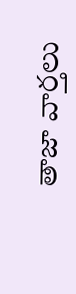తాజా వార్తలు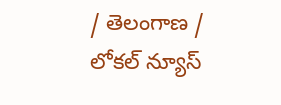/ తెలంగాణ / లోకల్ న్యూస్